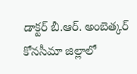డాక్టర్ బీ.ఆర్. అంబెత్కర్ కోనసీమా జిల్లాలో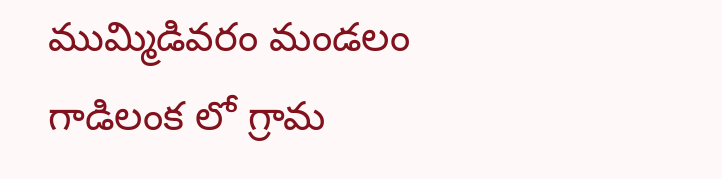ముమ్మిడివరం మండలం గాడిలంక లో గ్రామ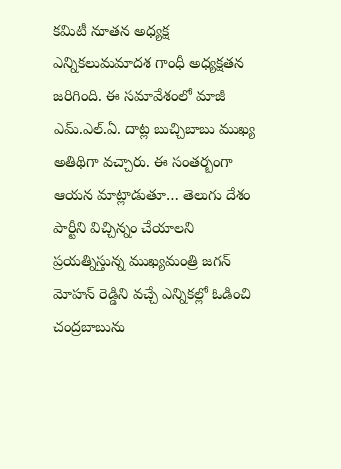కమిటీ నూతన అధ్యక్ష ఎన్నికలుమమాదశ గాంధీ అధ్యక్షతన జరిగింది. ఈ సమావేశంలో మాజీ ఎమ్.ఎల్.ఏ. దాట్ల బుచ్చిబాబు ముఖ్య అతిథిగా వచ్చారు. ఈ సంతర్బంగా ఆయన మాట్లాడుతూ… తెలుగు దేశం పార్టీని విచ్చిన్నం చేయాలని ప్రయత్నిస్తున్న ముఖ్యమంత్రి జగన్ మోహన్ రెడ్డిని వచ్చే ఎన్నికల్లో ఓడించి చంద్రబాబును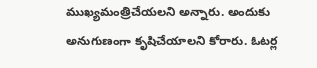ముఖ్యమంత్రిచేయలని అన్నారు. అందుకు అనుగుణంగా కృషిచేయాలని కోరారు. ఓటర్ల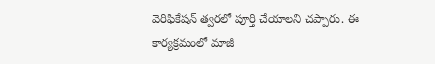వెరిఫికేషన్ త్వరలో పూర్తి చేయాలని చప్పారు. ఈ కార్యక్రమంలో మాజీ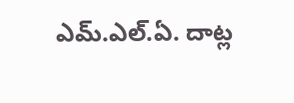ఎమ్.ఎల్.ఏ. దాట్ల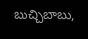బుచ్చిబాబు,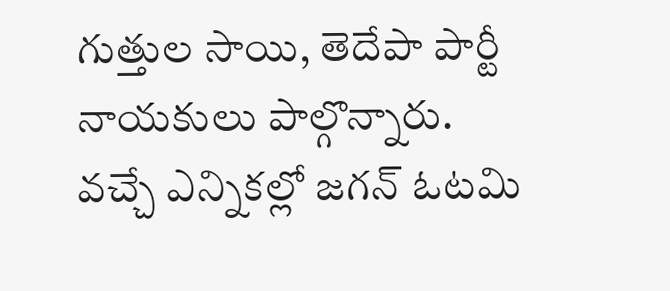గుత్తుల సాయి, తెదేపా పార్టీ నాయకులు పాల్గొన్నారు.
వచ్చే ఎన్నికల్లో జగన్ ఓటమి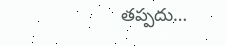తప్పదు…